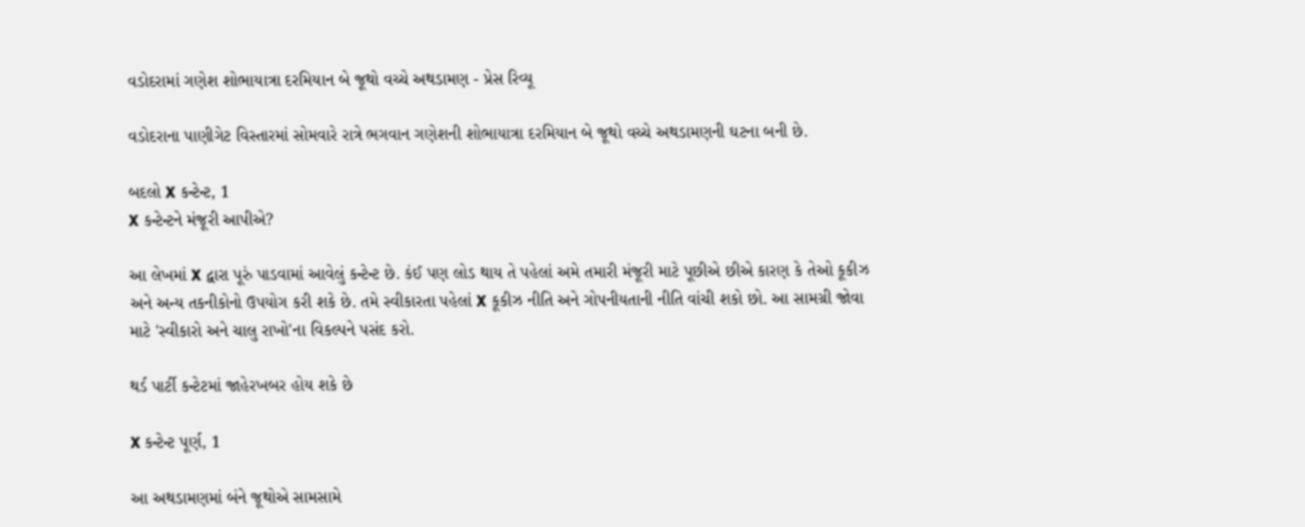વડોદરામાં ગણેશ શોભાયાત્રા દરમિયાન બે જૂથો વચ્ચે અથડામણ - પ્રેસ રિવ્યૂ

વડોદરાના પાણીગેટ વિસ્તારમાં સોમવારે રાત્રે ભગવાન ગણેશની શોભાયાત્રા દરમિયાન બે જૂથો વચ્ચે અથડામણની ઘટના બની છે.

બદલો X કન્ટેન્ટ, 1
X કન્ટેન્ટને મંજૂરી આપીએ?

આ લેખમાં X દ્વારા પૂરું પાડવામાં આવેલું કન્ટેન્ટ છે. કંઈ પણ લોડ થાય તે પહેલાં અમે તમારી મંજૂરી માટે પૂછીએ છીએ કારણ કે તેઓ કૂકીઝ અને અન્ય તકનીકોનો ઉપયોગ કરી શકે છે. તમે સ્વીકારતા પહેલાં X કૂકીઝ નીતિ અને ગોપનીયતાની નીતિ વાંચી શકો છો. આ સામગ્રી જોવા માટે 'સ્વીકારો અને ચાલુ રાખો'ના વિકલ્પને પસંદ કરો.

થર્ડ પાર્ટી કન્ટેટમાં જાહેરખબર હોય શકે છે

X કન્ટેન્ટ પૂર્ણ, 1

આ અથડામણમાં બંને જૂથોએ સામસામે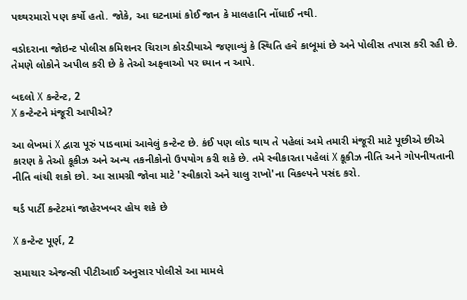પથ્થરમારો પણ કર્યો હતો. જોકે, આ ઘટનામાં કોઈ જાન કે માલહાનિ નોંધાઈ નથી.

વડોદરાના જોઇન્ટ પોલીસ કમિશનર ચિરાગ કોરડીયાએ જણાવ્યું કે સ્થિતિ હવે કાબૂમાં છે અને પોલીસ તપાસ કરી રહી છે. તેમણે લોકોને અપીલ કરી છે કે તેઓ અફવાઓ પર ધ્યાન ન આપે.

બદલો X કન્ટેન્ટ, 2
X કન્ટેન્ટને મંજૂરી આપીએ?

આ લેખમાં X દ્વારા પૂરું પાડવામાં આવેલું કન્ટેન્ટ છે. કંઈ પણ લોડ થાય તે પહેલાં અમે તમારી મંજૂરી માટે પૂછીએ છીએ કારણ કે તેઓ કૂકીઝ અને અન્ય તકનીકોનો ઉપયોગ કરી શકે છે. તમે સ્વીકારતા પહેલાં X કૂકીઝ નીતિ અને ગોપનીયતાની નીતિ વાંચી શકો છો. આ સામગ્રી જોવા માટે 'સ્વીકારો અને ચાલુ રાખો'ના વિકલ્પને પસંદ કરો.

થર્ડ પાર્ટી કન્ટેટમાં જાહેરખબર હોય શકે છે

X કન્ટેન્ટ પૂર્ણ, 2

સમાચાર એજન્સી પીટીઆઈ અનુસાર પોલીસે આ મામલે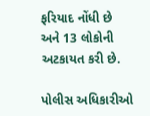ફરિયાદ નોંધી છે અને 13 લોકોની અટકાયત કરી છે.

પોલીસ અધિકારીઓ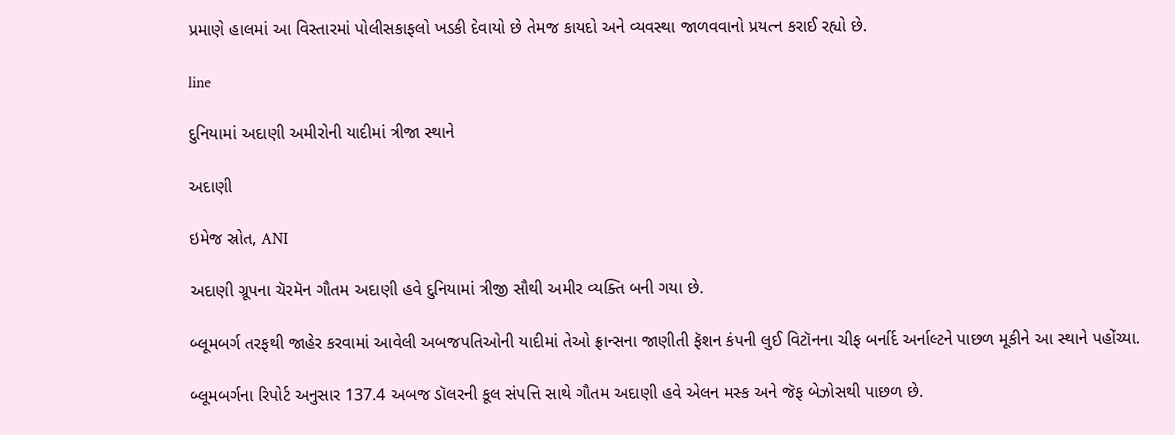પ્રમાણે હાલમાં આ વિસ્તારમાં પોલીસકાફલો ખડકી દેવાયો છે તેમજ કાયદો અને વ્યવસ્થા જાળવવાનો પ્રયત્ન કરાઈ રહ્યો છે.

line

દુનિયામાં અદાણી અમીરોની યાદીમાં ત્રીજા સ્થાને

અદાણી

ઇમેજ સ્રોત, ANI

અદાણી ગ્રૂપના ચૅરમૅન ગૌતમ અદાણી હવે દુનિયામાં ત્રીજી સૌથી અમીર વ્યક્તિ બની ગયા છે.

બ્લૂમબર્ગ તરફથી જાહેર કરવામાં આવેલી અબજપતિઓની યાદીમાં તેઓ ફ્રાન્સના જાણીતી ફૅશન કંપની લુઈ વિટૉનના ચીફ બર્નાર્દ અર્નાલ્ટને પાછળ મૂકીને આ સ્થાને પહોંચ્યા.

બ્લૂમબર્ગના રિપોર્ટ અનુસાર 137.4 અબજ ડૉલરની કૂલ સંપત્તિ સાથે ગૌતમ અદાણી હવે એલન મસ્ક અને જૅફ બેઝોસથી પાછળ છે.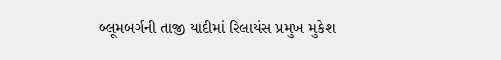બ્લૂમબર્ગની તાજી યાદીમાં રિલાયંસ પ્રમુખ મુકેશ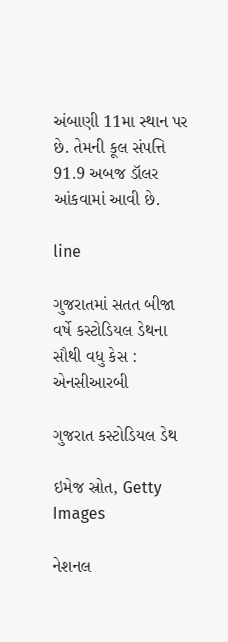અંબાણી 11મા સ્થાન પર છે. તેમની કૂલ સંપત્તિ 91.9 અબજ ડૉલર આંકવામાં આવી છે.

line

ગુજરાતમાં સતત બીજા વર્ષે કસ્ટોડિયલ ડેથના સૌથી વધુ કેસ : એનસીઆરબી

ગુજરાત કસ્ટોડિયલ ડેથ

ઇમેજ સ્રોત, Getty Images

નેશનલ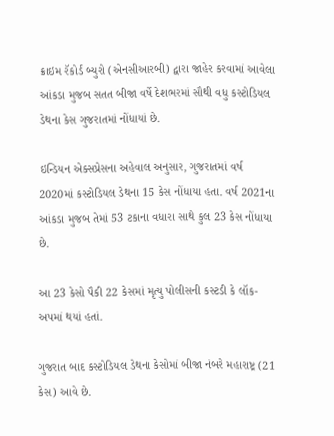ક્રાઇમ રૅકોર્ડ બ્યુરો (એનસીઆરબી) દ્વારા જાહેર કરવામાં આવેલા આંકડા મુજબ સતત બીજા વર્ષે દેશભરમાં સૌથી વધુ કસ્ટોડિયલ ડેથના કેસ ગુજરાતમાં નોંધાયાં છે.

ઇન્ડિયન એક્સપ્રેસના અહેવાલ અનુસાર, ગુજરાતમાં વર્ષ 2020માં કસ્ટોડિયલ ડેથના 15 કેસ નોંધાયા હતા. વર્ષ 2021ના આંકડા મુજબ તેમાં 53 ટકાના વધારા સાથે કુલ 23 કેસ નોંધાયા છે.

આ 23 કેસો પૈકી 22 કેસમાં મૃત્યુ પોલીસની કસ્ટડી કે લૉક-અપમાં થયાં હતાં.

ગુજરાત બાદ કસ્ટોડિયલ ડેથના કેસોમાં બીજા નંબરે મહારાષ્ટ્ર (21 કેસ) આવે છે.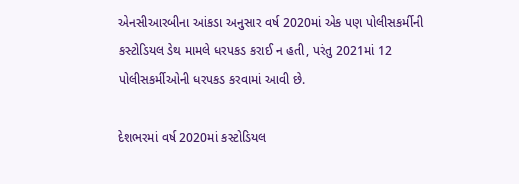એનસીઆરબીના આંકડા અનુસાર વર્ષ 2020માં એક પણ પોલીસકર્મીની કસ્ટોડિયલ ડેથ મામલે ધરપકડ કરાઈ ન હતી, પરંતુ 2021માં 12 પોલીસકર્મીઓની ધરપકડ કરવામાં આવી છે.

દેશભરમાં વર્ષ 2020માં કસ્ટોડિયલ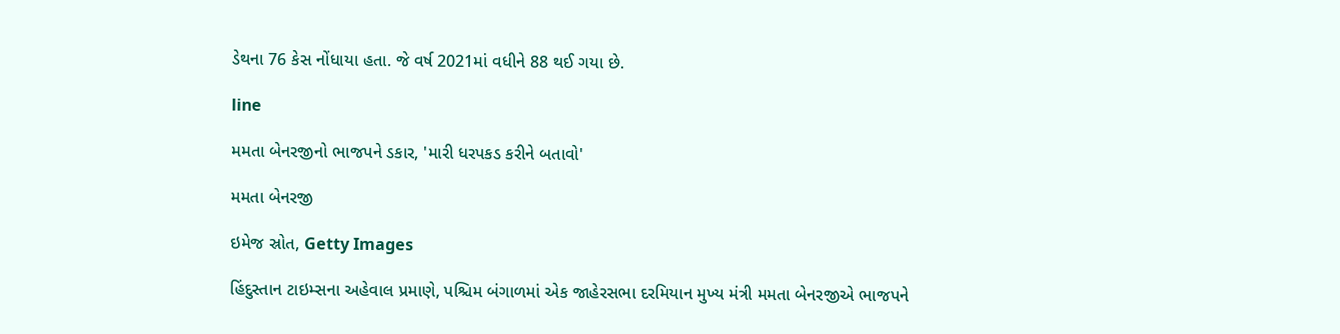ડેથના 76 કેસ નોંધાયા હતા. જે વર્ષ 2021માં વધીને 88 થઈ ગયા છે.

line

મમતા બેનરજીનો ભાજપને ડકાર, 'મારી ધરપકડ કરીને બતાવો'

મમતા બેનરજી

ઇમેજ સ્રોત, Getty Images

હિંદુસ્તાન ટાઇમ્સના અહેવાલ પ્રમાણે, પશ્ચિમ બંગાળમાં એક જાહેરસભા દરમિયાન મુખ્ય મંત્રી મમતા બેનરજીએ ભાજપને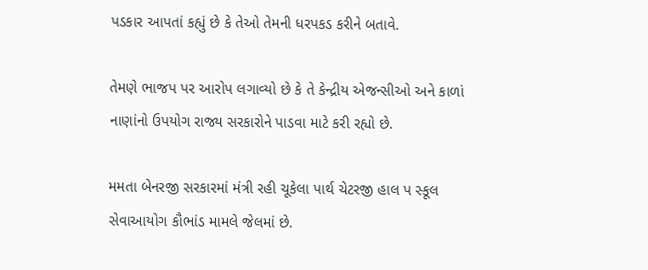પડકાર આપતાં કહ્યું છે કે તેઓ તેમની ધરપકડ કરીને બતાવે.

તેમણે ભાજપ પર આરોપ લગાવ્યો છે કે તે કેન્દ્રીય એજન્સીઓ અને કાળાં નાણાંનો ઉપયોગ રાજ્ય સરકારોને પાડવા માટે કરી રહ્યો છે.

મમતા બેનરજી સરકારમાં મંત્રી રહી ચૂકેલા પાર્થ ચેટરજી હાલ પ સ્કૂલ સેવાઆયોગ કૌભાંડ મામલે જેલમાં છે.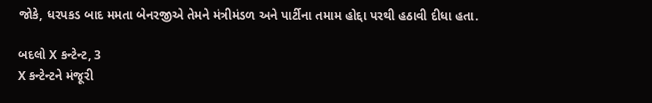જોકે, ધરપકડ બાદ મમતા બેનરજીએ તેમને મંત્રીમંડળ અને પાર્ટીના તમામ હોદ્દા પરથી હઠાવી દીધા હતા.

બદલો X કન્ટેન્ટ, 3
X કન્ટેન્ટને મંજૂરી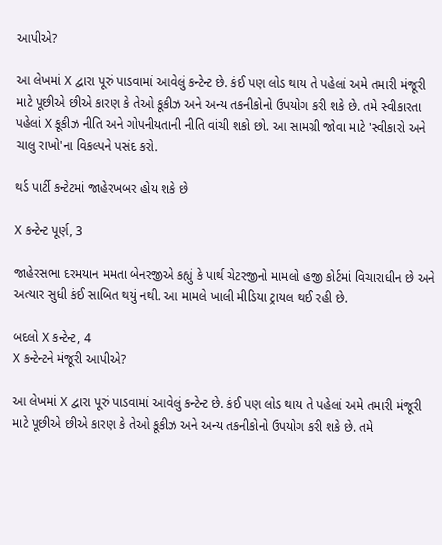આપીએ?

આ લેખમાં X દ્વારા પૂરું પાડવામાં આવેલું કન્ટેન્ટ છે. કંઈ પણ લોડ થાય તે પહેલાં અમે તમારી મંજૂરી માટે પૂછીએ છીએ કારણ કે તેઓ કૂકીઝ અને અન્ય તકનીકોનો ઉપયોગ કરી શકે છે. તમે સ્વીકારતા પહેલાં X કૂકીઝ નીતિ અને ગોપનીયતાની નીતિ વાંચી શકો છો. આ સામગ્રી જોવા માટે 'સ્વીકારો અને ચાલુ રાખો'ના વિકલ્પને પસંદ કરો.

થર્ડ પાર્ટી કન્ટેટમાં જાહેરખબર હોય શકે છે

X કન્ટેન્ટ પૂર્ણ, 3

જાહેરસભા દરમયાન મમતા બેનરજીએ કહ્યું કે પાર્થ ચેટરજીનો મામલો હજી કોર્ટમાં વિચારાધીન છે અને અત્યાર સુધી કંઈ સાબિત થયું નથી. આ મામલે ખાલી મીડિયા ટ્રાયલ થઈ રહી છે.

બદલો X કન્ટેન્ટ, 4
X કન્ટેન્ટને મંજૂરી આપીએ?

આ લેખમાં X દ્વારા પૂરું પાડવામાં આવેલું કન્ટેન્ટ છે. કંઈ પણ લોડ થાય તે પહેલાં અમે તમારી મંજૂરી માટે પૂછીએ છીએ કારણ કે તેઓ કૂકીઝ અને અન્ય તકનીકોનો ઉપયોગ કરી શકે છે. તમે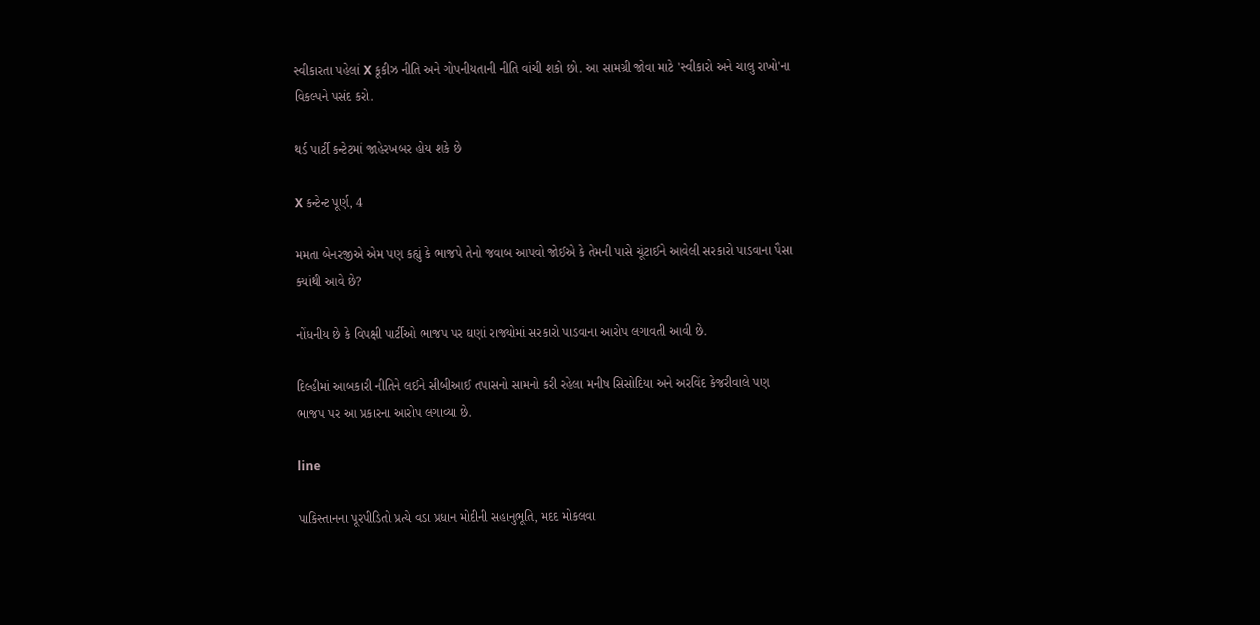સ્વીકારતા પહેલાં X કૂકીઝ નીતિ અને ગોપનીયતાની નીતિ વાંચી શકો છો. આ સામગ્રી જોવા માટે 'સ્વીકારો અને ચાલુ રાખો'ના વિકલ્પને પસંદ કરો.

થર્ડ પાર્ટી કન્ટેટમાં જાહેરખબર હોય શકે છે

X કન્ટેન્ટ પૂર્ણ, 4

મમતા બેનરજીએ એમ પણ કહ્યું કે ભાજપે તેનો જવાબ આપવો જોઈએ કે તેમની પાસે ચૂંટાઈને આવેલી સરકારો પાડવાના પૈસા ક્યાંથી આવે છે?

નોંધનીય છે કે વિપક્ષી પાર્ટીઓ ભાજપ પર ઘણાં રાજ્યોમાં સરકારો પાડવાના આરોપ લગાવતી આવી છે.

દિલ્હીમાં આબકારી નીતિને લઈને સીબીઆઈ તપાસનો સામનો કરી રહેલા મનીષ સિસોદિયા અને અરવિંદ કેજરીવાલે પણ ભાજપ પર આ પ્રકારના આરોપ લગાવ્યા છે.

line

પાકિસ્તાનના પૂરપીડિતો પ્રત્યે વડા પ્રધાન મોદીની સહાનુભૂતિ, મદદ મોકલવા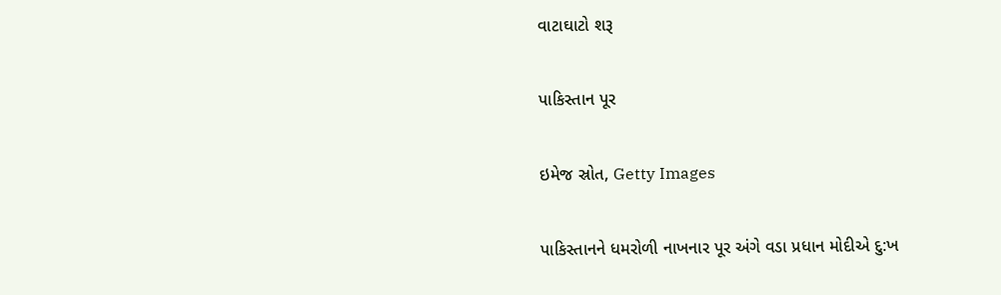વાટાઘાટો શરૂ

પાકિસ્તાન પૂર

ઇમેજ સ્રોત, Getty Images

પાકિસ્તાનને ધમરોળી નાખનાર પૂર અંગે વડા પ્રધાન મોદીએ દુ:ખ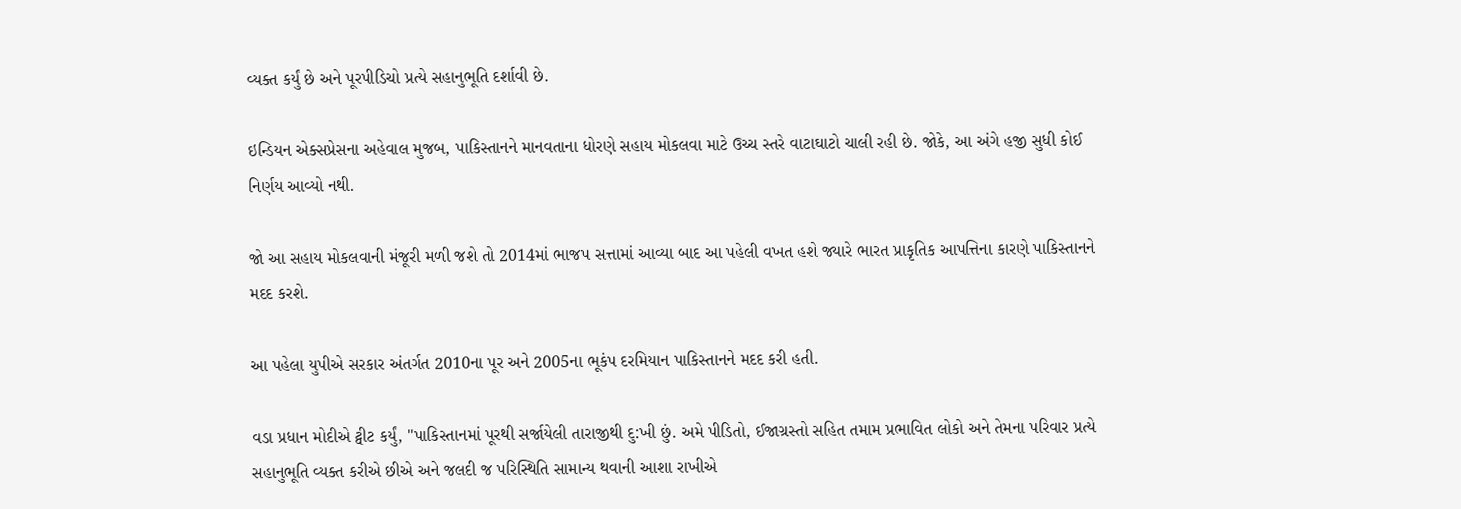વ્યક્ત કર્યું છે અને પૂરપીડિચો પ્રત્યે સહાનુભૂતિ દર્શાવી છે.

ઇન્ડિયન એક્સપ્રેસના અહેવાલ મુજબ, પાકિસ્તાનને માનવતાના ધોરણે સહાય મોકલવા માટે ઉચ્ચ સ્તરે વાટાઘાટો ચાલી રહી છે. જોકે, આ અંગે હજી સુધી કોઈ નિર્ણય આવ્યો નથી.

જો આ સહાય મોકલવાની મંજૂરી મળી જશે તો 2014માં ભાજપ સત્તામાં આવ્યા બાદ આ પહેલી વખત હશે જ્યારે ભારત પ્રાકૃતિક આપત્તિના કારણે પાકિસ્તાનને મદદ કરશે.

આ પહેલા યુપીએ સરકાર અંતર્ગત 2010ના પૂર અને 2005ના ભૂકંપ દરમિયાન પાકિસ્તાનને મદદ કરી હતી.

વડા પ્રધાન મોદીએ ટ્વીટ કર્યું, "પાકિસ્તાનમાં પૂરથી સર્જાયેલી તારાજીથી દુ:ખી છું. અમે પીડિતો, ઈજાગ્રસ્તો સહિત તમામ પ્રભાવિત લોકો અને તેમના પરિવાર પ્રત્યે સહાનુભૂતિ વ્યક્ત કરીએ છીએ અને જલદી જ પરિસ્થિતિ સામાન્ય થવાની આશા રાખીએ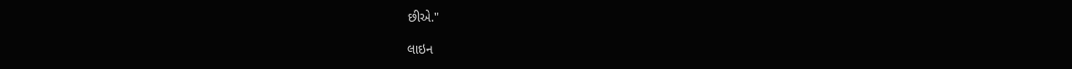છીએ."

લાઇન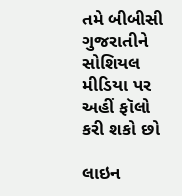તમે બીબીસી ગુજરાતીને સોશિયલ મીડિયા પર અહીં ફૉલો કરી શકો છો

લાઇન